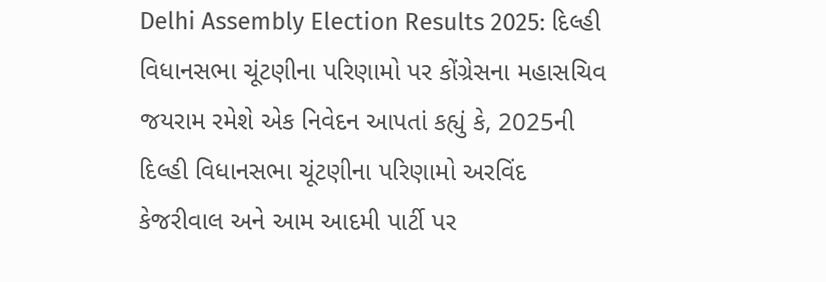Delhi Assembly Election Results 2025: દિલ્હી વિધાનસભા ચૂંટણીના પરિણામો પર કોંગ્રેસના મહાસચિવ જયરામ રમેશે એક નિવેદન આપતાં કહ્યું કે, 2025ની દિલ્હી વિધાનસભા ચૂંટણીના પરિણામો અરવિંદ કેજરીવાલ અને આમ આદમી પાર્ટી પર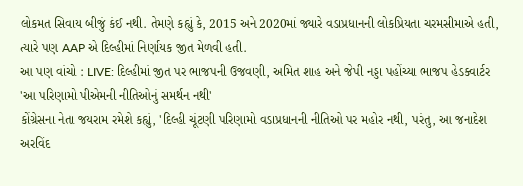લોકમત સિવાય બીજું કંઈ નથી. તેમણે કહ્યું કે, 2015 અને 2020માં જ્યારે વડાપ્રધાનની લોકપ્રિયતા ચરમસીમાએ હતી, ત્યારે પણ AAP એ દિલ્હીમાં નિર્ણાયક જીત મેળવી હતી.
આ પણ વાંચો : LIVE: દિલ્હીમાં જીત પર ભાજપની ઉજવણી, અમિત શાહ અને જેપી નડ્ડા પહોંચ્યા ભાજપ હેડક્વાર્ટર
'આ પરિણામો પીએમની નીતિઓનું સમર્થન નથી'
કોંગ્રેસના નેતા જયરામ રમેશે કહ્યું, 'દિલ્હી ચૂંટણી પરિણામો વડાપ્રધાનની નીતિઓ પર મહોર નથી, પરંતુ, આ જનાદેશ અરવિંદ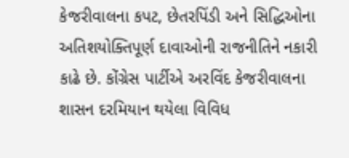કેજરીવાલના કપટ, છેતરપિંડી અને સિદ્ધિઓના અતિશયોક્તિપૂર્ણ દાવાઓની રાજનીતિને નકારી કાઢે છે. કોંગ્રેસ પાર્ટીએ અરવિંદ કેજરીવાલના શાસન દરમિયાન થયેલા વિવિધ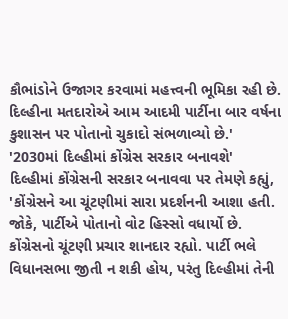કૌભાંડોને ઉજાગર કરવામાં મહત્ત્વની ભૂમિકા રહી છે. દિલ્હીના મતદારોએ આમ આદમી પાર્ટીના બાર વર્ષના કુશાસન પર પોતાનો ચુકાદો સંભળાવ્યો છે.'
'2030માં દિલ્હીમાં કોંગ્રેસ સરકાર બનાવશે'
દિલ્હીમાં કોંગ્રેસની સરકાર બનાવવા પર તેમણે કહ્યું, 'કોંગ્રેસને આ ચૂંટણીમાં સારા પ્રદર્શનની આશા હતી. જોકે, પાર્ટીએ પોતાનો વોટ હિસ્સો વધાર્યો છે. કોંગ્રેસનો ચૂંટણી પ્રચાર શાનદાર રહ્યો. પાર્ટી ભલે વિધાનસભા જીતી ન શકી હોય, પરંતુ દિલ્હીમાં તેની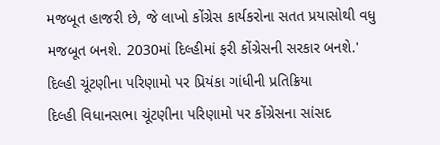મજબૂત હાજરી છે, જે લાખો કોંગ્રેસ કાર્યકરોના સતત પ્રયાસોથી વધુ મજબૂત બનશે. 2030માં દિલ્હીમાં ફરી કોંગ્રેસની સરકાર બનશે.'
દિલ્હી ચૂંટણીના પરિણામો પર પ્રિયંકા ગાંધીની પ્રતિક્રિયા
દિલ્હી વિધાનસભા ચૂંટણીના પરિણામો પર કોંગ્રેસના સાંસદ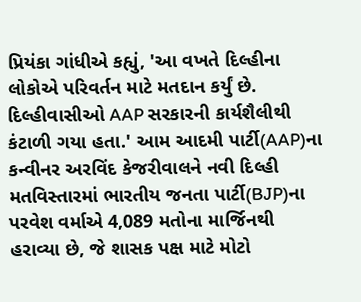પ્રિયંકા ગાંધીએ કહ્યું, 'આ વખતે દિલ્હીના લોકોએ પરિવર્તન માટે મતદાન કર્યું છે. દિલ્હીવાસીઓ AAP સરકારની કાર્યશૈલીથી કંટાળી ગયા હતા.' આમ આદમી પાર્ટી(AAP)ના કન્વીનર અરવિંદ કેજરીવાલને નવી દિલ્હી મતવિસ્તારમાં ભારતીય જનતા પાર્ટી(BJP)ના પરવેશ વર્માએ 4,089 મતોના માર્જિનથી હરાવ્યા છે, જે શાસક પક્ષ માટે મોટો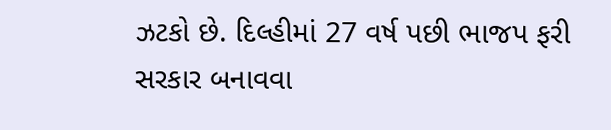ઝટકો છે. દિલ્હીમાં 27 વર્ષ પછી ભાજપ ફરી સરકાર બનાવવા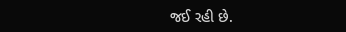જઈ રહી છે.